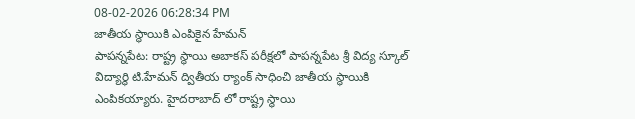08-02-2026 06:28:34 PM
జాతీయ స్థాయికి ఎంపికైన హేమన్
పాపన్నపేట: రాష్ట్ర స్థాయి అబాకస్ పరీక్షలో పాపన్నపేట శ్రీ విద్య స్కూల్ విద్యార్థి టి.హేమన్ ద్వితీయ ర్యాంక్ సాధించి జాతీయ స్థాయికి ఎంపికయ్యారు. హైదరాబాద్ లో రాష్ట్ర స్థాయి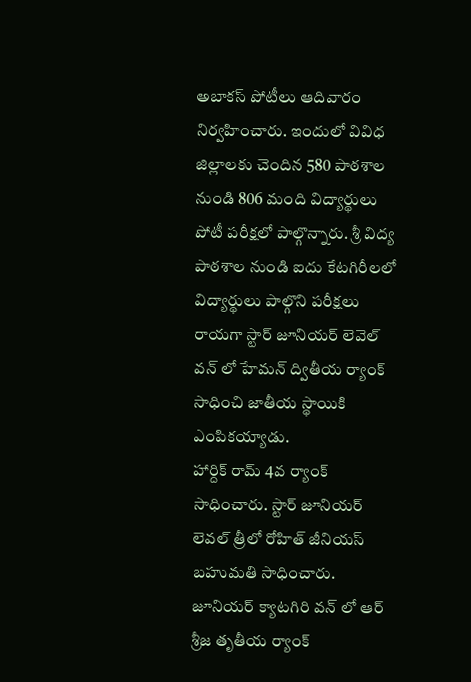అబాకస్ పోటీలు ఆదివారం నిర్వహించారు. ఇందులో వివిధ జిల్లాలకు చెందిన 580 పాఠశాల నుండి 806 మంది విద్యార్థులు పోటీ పరీక్షలో పాల్గొన్నారు. శ్రీ విద్య పాఠశాల నుండి ఐదు కేటగిరీలలో విద్యార్థులు పాల్గొని పరీక్షలు రాయగా స్టార్ జూనియర్ లెవెల్ వన్ లో హేమన్ ద్వితీయ ర్యాంక్ సాధించి జాతీయ స్థాయికి ఎంపికయ్యాడు.
హార్దిక్ రామ్ 4వ ర్యాంక్ సాధించారు. స్టార్ జూనియర్ లెవల్ త్రీలో రోహిత్ జీనియస్ బహుమతి సాధించారు. జూనియర్ క్యాటగిరి వన్ లో ఆర్ శ్రీజ తృతీయ ర్యాంక్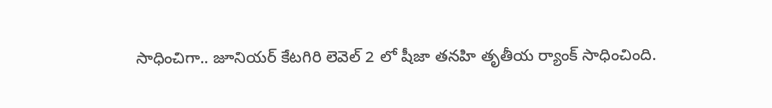సాధించిగా.. జూనియర్ కేటగిరి లెవెల్ 2 లో షీజా తనహి తృతీయ ర్యాంక్ సాధించింది.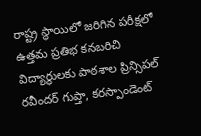రాష్ట్ర స్థాయిలో జరిగిన పరీక్షలో ఉత్తమ ప్రతిభ కనబరిచి విద్యార్థులకు పాఠశాల ప్రిన్సిపల్ రవీందర్ గుప్తా, కరస్పాండెంట్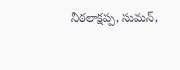నీఠలాక్షప్ప, సుమన్,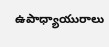ఉపాధ్యాయురాలు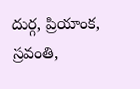దుర్గ, ప్రియాంక, స్రవంతి,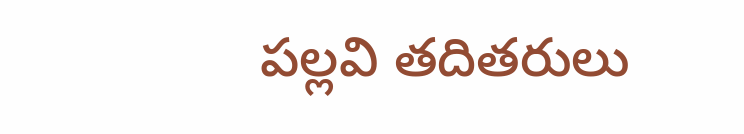పల్లవి తదితరులు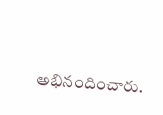అభినందించారు.